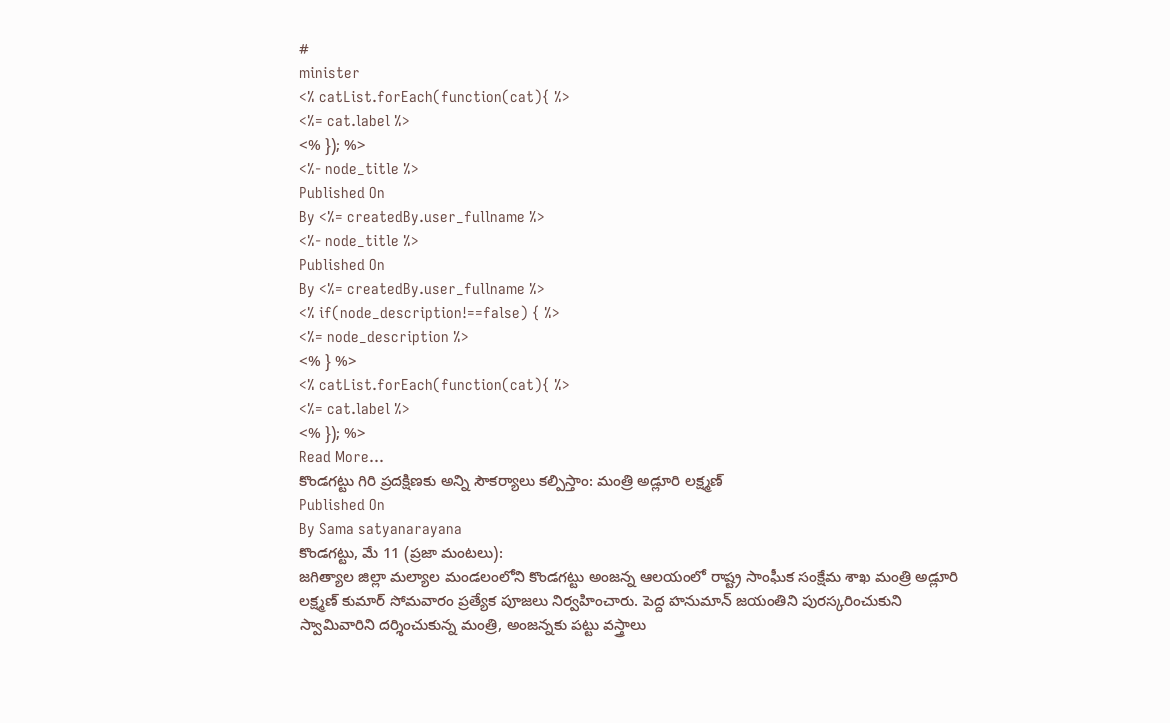#
minister
<% catList.forEach(function(cat){ %>
<%= cat.label %>
<% }); %>
<%- node_title %>
Published On
By <%= createdBy.user_fullname %>
<%- node_title %>
Published On
By <%= createdBy.user_fullname %>
<% if(node_description!==false) { %>
<%= node_description %>
<% } %>
<% catList.forEach(function(cat){ %>
<%= cat.label %>
<% }); %>
Read More...
కొండగట్టు గిరి ప్రదక్షిణకు అన్ని సౌకర్యాలు కల్పిస్తాం: మంత్రి అడ్లూరి లక్ష్మణ్
Published On
By Sama satyanarayana
కొండగట్టు, మే 11 (ప్రజా మంటలు):
జగిత్యాల జిల్లా మల్యాల మండలంలోని కొండగట్టు అంజన్న ఆలయంలో రాష్ట్ర సాంఘీక సంక్షేమ శాఖ మంత్రి అడ్లూరి లక్ష్మణ్ కుమార్ సోమవారం ప్రత్యేక పూజలు నిర్వహించారు. పెద్ద హనుమాన్ జయంతిని పురస్కరించుకుని స్వామివారిని దర్శించుకున్న మంత్రి, అంజన్నకు పట్టు వస్త్రాలు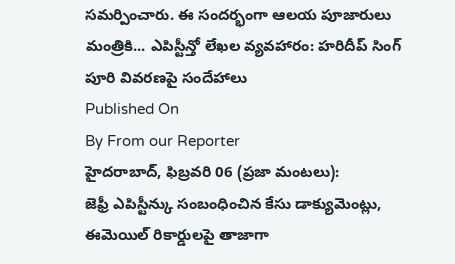సమర్పించారు. ఈ సందర్భంగా ఆలయ పూజారులు మంత్రికి... ఎపిస్టీన్తో లేఖల వ్యవహారం: హరిదీప్ సింగ్ పూరి వివరణపై సందేహాలు
Published On
By From our Reporter
హైదరాబాద్, ఫిబ్రవరి 06 (ప్రజా మంటలు):
జెఫ్రీ ఎపిస్టీన్కు సంబంధించిన కేసు డాక్యుమెంట్లు, ఈమెయిల్ రికార్డులపై తాజాగా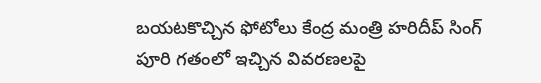బయటకొచ్చిన ఫోటోలు కేంద్ర మంత్రి హరిదీప్ సింగ్ పూరి గతంలో ఇచ్చిన వివరణలపై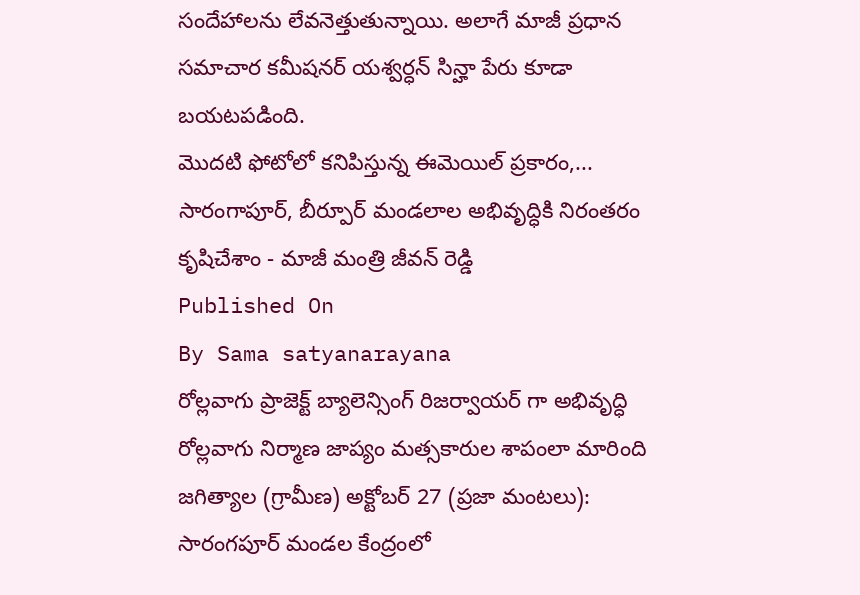సందేహాలను లేవనెత్తుతున్నాయి. అలాగే మాజీ ప్రధాన సమాచార కమీషనర్ యశ్వర్ధన్ సిన్హా పేరు కూడా బయటపడింది.
మొదటి ఫోటోలో కనిపిస్తున్న ఈమెయిల్ ప్రకారం,... సారంగాపూర్, బీర్పూర్ మండలాల అభివృద్ధికి నిరంతరం కృషిచేశాం - మాజీ మంత్రి జీవన్ రెడ్డి
Published On
By Sama satyanarayana
రోల్లవాగు ప్రాజెక్ట్ బ్యాలెన్సింగ్ రిజర్వాయర్ గా అభివృద్ధి
రోల్లవాగు నిర్మాణ జాప్యం మత్సకారుల శాపంలా మారింది
జగిత్యాల (గ్రామీణ) అక్టోబర్ 27 (ప్రజా మంటలు):
సారంగపూర్ మండల కేంద్రంలో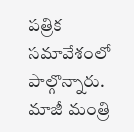పత్రిక సమావేశంలో పాల్గొన్నారు. మాజీ మంత్రి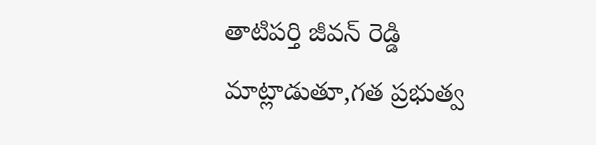తాటిపర్తి జీవన్ రెడ్డి మాట్లాడుతూ,గత ప్రభుత్వ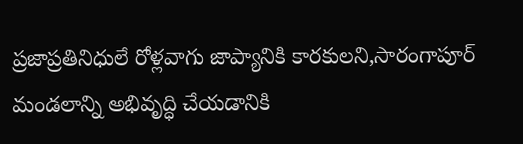ప్రజాప్రతినిధులే రోళ్లవాగు జాప్యానికి కారకులని,సారంగాపూర్ మండలాన్ని అభివృద్ధి చేయడానికి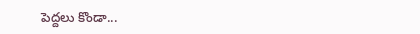పెద్దలు కొండా...